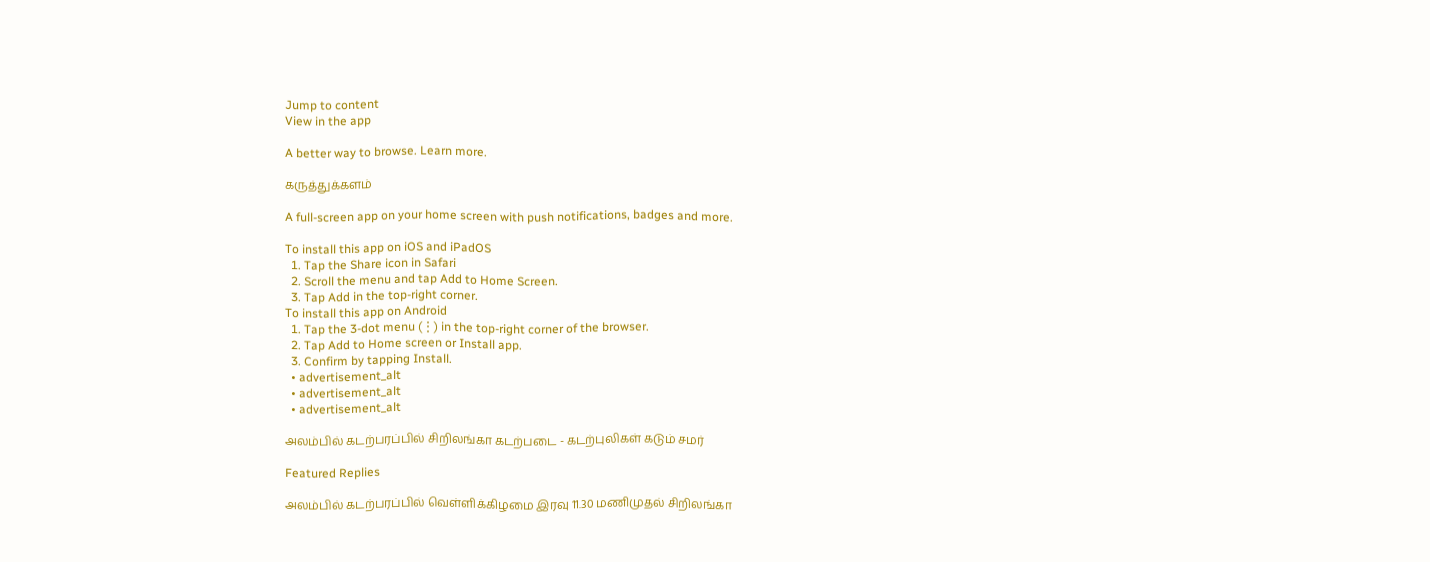Jump to content
View in the app

A better way to browse. Learn more.

கருத்துக்களம்

A full-screen app on your home screen with push notifications, badges and more.

To install this app on iOS and iPadOS
  1. Tap the Share icon in Safari
  2. Scroll the menu and tap Add to Home Screen.
  3. Tap Add in the top-right corner.
To install this app on Android
  1. Tap the 3-dot menu (⋮) in the top-right corner of the browser.
  2. Tap Add to Home screen or Install app.
  3. Confirm by tapping Install.
  • advertisement_alt
  • advertisement_alt
  • advertisement_alt

அலம்பில் கடற்பரப்பில் சிறிலங்கா கடற்படை - கடற்புலிகள் கடும் சமர்

Featured Replies

அலம்பில் கடற்பரப்பில் வெள்ளிக்கிழமை இரவு 11.30 மணிமுதல் சிறிலங்கா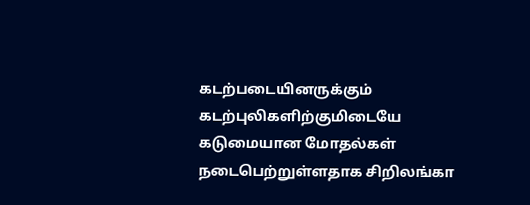கடற்படையினருக்கும் கடற்புலிகளிற்குமிடையே கடுமையான மோதல்கள் நடைபெற்றுள்ளதாக சிறிலங்கா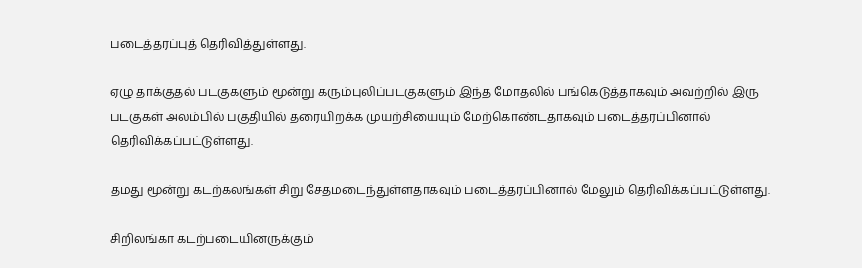படைத்தரப்புத் தெரிவித்துள்ளது.

ஏழு தாக்குதல் படகுகளும் மூன்று கரும்புலிப்படகுகளும் இந்த மோதலில் பங்கெடுத்தாகவும் அவற்றில் இரு படகுகள் அலம்பில் பகுதியில் தரையிறக்க முயற்சியையும் மேற்கொண்டதாகவும் படைத்தரப்பினால் தெரிவிக்கப்பட்டுள்ளது.

தமது மூன்று கடற்கலங்கள் சிறு சேதமடைந்துள்ளதாகவும் படைத்தரப்பினால் மேலும் தெரிவிக்கப்பட்டுள்ளது.

சிறிலங்கா கடற்படையினருக்கும்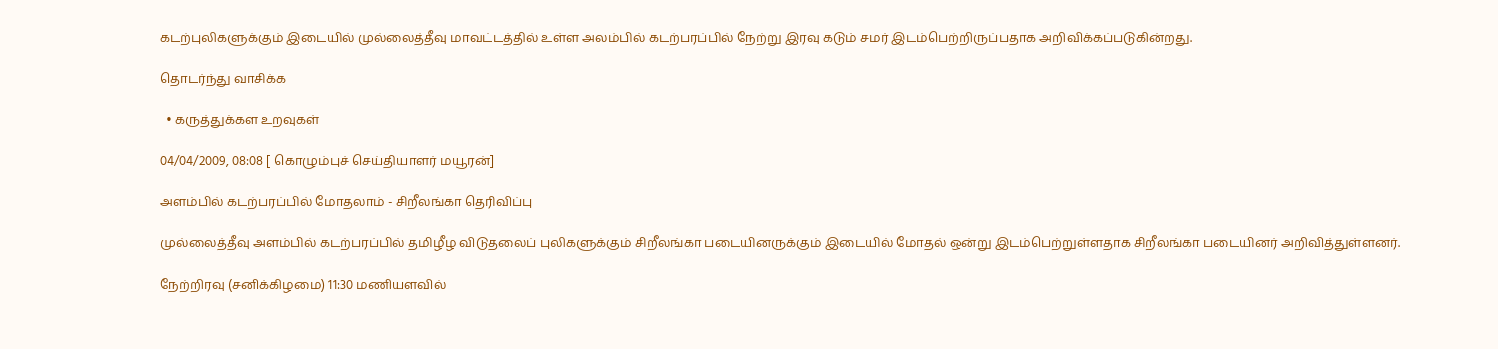கடற்புலிகளுக்கும் இடையில் முல்லைத்தீவு மாவட்டத்தில் உள்ள அலம்பில் கடற்பரப்பில் நேற்று இரவு கடும் சமர் இடம்பெற்றிருப்பதாக அறிவிக்கப்படுகின்றது.

தொடர்ந்து வாசிக்க

  • கருத்துக்கள உறவுகள்

04/04/2009, 08:08 [ கொழும்புச் செய்தியாளர் மயூரன்]

அளம்பில் கடற்பரப்பில் மோதலாம் - சிறீலங்கா தெரிவிப்பு

முல்லைத்தீவு அளம்பில் கடற்பரப்பில் தமிழீழ விடுதலைப் புலிகளுக்கும் சிறீலங்கா படையினருக்கும் இடையில் மோதல் ஒன்று இடம்பெற்றுள்ளதாக சிறீலங்கா படையினர் அறிவித்துள்ளனர்.

நேற்றிரவு (சனிக்கிழமை) 11:30 மணியளவில்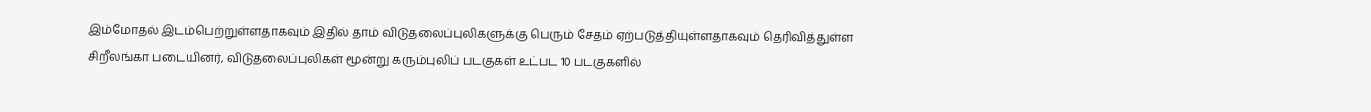இம்மோதல் இடம்பெற்றுள்ளதாகவும் இதில் தாம் விடுதலைப்புலிகளுக்கு பெரும் சேதம் ஏற்படுத்தியுள்ளதாகவும் தெரிவித்துள்ள சிறீலங்கா படையினர், விடுதலைப்புலிகள் மூன்று கரும்புலிப் படகுகள் உட்பட 10 படகுகளில்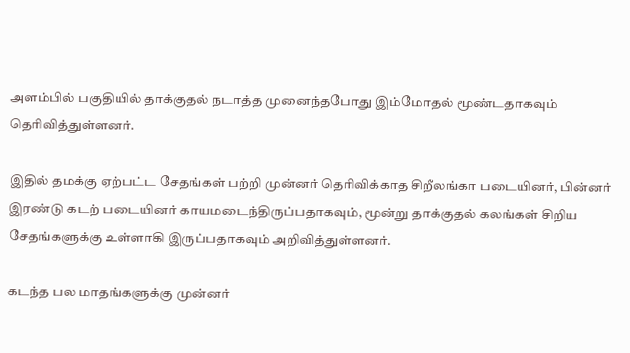அளம்பில் பகுதியில் தாக்குதல் நடாத்த முனைந்தபோது இம்மோதல் மூண்டதாகவும் தெரிவித்துள்ளனர்.

இதில் தமக்கு ஏற்பட்ட சேதங்கள் பற்றி முன்னர் தெரிவிக்காத சிறீலங்கா படையினர், பின்னர் இரண்டு கடற் படையினர் காயமடைந்திருப்பதாகவும், மூன்று தாக்குதல் கலங்கள் சிறிய சேதங்களுக்கு உள்ளாகி இருப்பதாகவும் அறிவித்துள்ளனர்.

கடந்த பல மாதங்களுக்கு முன்னர்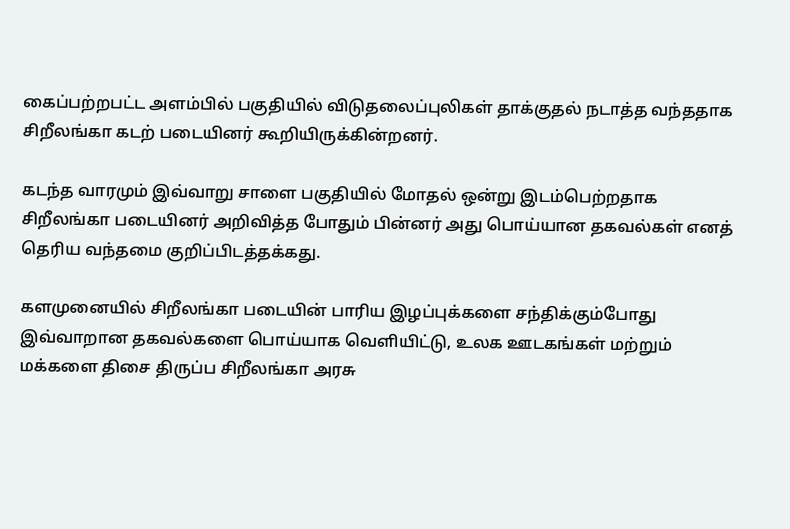கைப்பற்றபட்ட அளம்பில் பகுதியில் விடுதலைப்புலிகள் தாக்குதல் நடாத்த வந்ததாக சிறீலங்கா கடற் படையினர் கூறியிருக்கின்றனர்.

கடந்த வாரமும் இவ்வாறு சாளை பகுதியில் மோதல் ஒன்று இடம்பெற்றதாக சிறீலங்கா படையினர் அறிவித்த போதும் பின்னர் அது பொய்யான தகவல்கள் எனத் தெரிய வந்தமை குறிப்பிடத்தக்கது.

களமுனையில் சிறீலங்கா படையின் பாரிய இழப்புக்களை சந்திக்கும்போது இவ்வாறான தகவல்களை பொய்யாக வெளியிட்டு, உலக ஊடகங்கள் மற்றும் மக்களை திசை திருப்ப சிறீலங்கா அரசு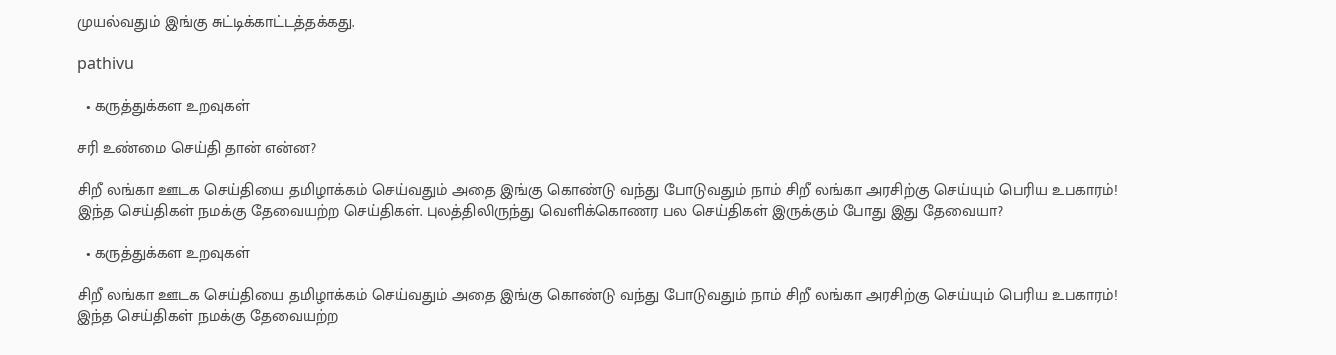முயல்வதும் இங்கு சுட்டிக்காட்டத்தக்கது.

pathivu

  • கருத்துக்கள உறவுகள்

சரி உண்மை செய்தி தான் என்ன?

சிறீ லங்கா ஊடக செய்தியை தமிழாக்கம் செய்வதும் அதை இங்கு கொண்டு வந்து போடுவதும் நாம் சிறீ லங்கா அரசிற்கு செய்யும் பெரிய உபகாரம்! இந்த செய்திகள் நமக்கு தேவையற்ற செய்திகள். புலத்திலிருந்து வெளிக்கொணர பல செய்திகள் இருக்கும் போது இது தேவையா?

  • கருத்துக்கள உறவுகள்

சிறீ லங்கா ஊடக செய்தியை தமிழாக்கம் செய்வதும் அதை இங்கு கொண்டு வந்து போடுவதும் நாம் சிறீ லங்கா அரசிற்கு செய்யும் பெரிய உபகாரம்! இந்த செய்திகள் நமக்கு தேவையற்ற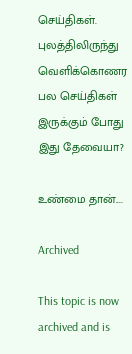செய்திகள். புலத்திலிருந்து வெளிக்கொணர பல செய்திகள் இருக்கும் போது இது தேவையா?

உண்மை தான்....

Archived

This topic is now archived and is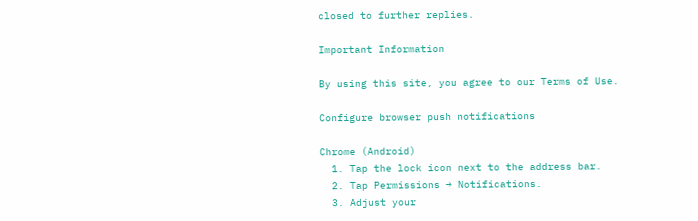closed to further replies.

Important Information

By using this site, you agree to our Terms of Use.

Configure browser push notifications

Chrome (Android)
  1. Tap the lock icon next to the address bar.
  2. Tap Permissions → Notifications.
  3. Adjust your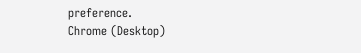preference.
Chrome (Desktop)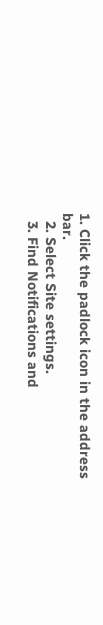1. Click the padlock icon in the address bar.
  2. Select Site settings.
  3. Find Notifications and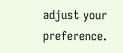adjust your preference.